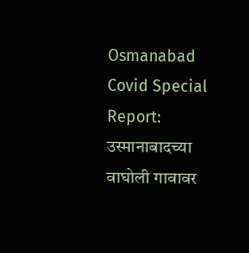Osmanabad Covid Special Report: उस्मानाबादच्या वाघोली गावावर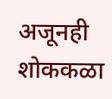अजूनही शोककळा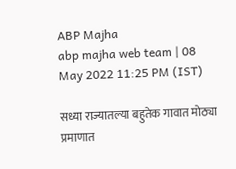ABP Majha
abp majha web team | 08 May 2022 11:25 PM (IST)

सध्या राज्यातल्या बहुतेक गावात मोठ्या प्रमाणात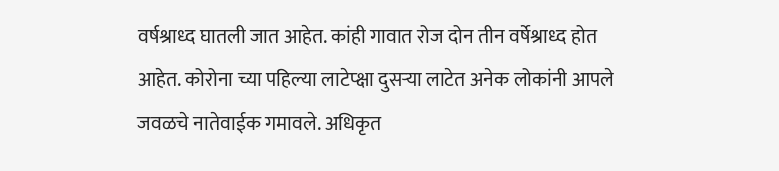वर्षश्राध्द घातली जात आहेत. कांही गावात रोज दोन तीन वर्षेश्राध्द होत आहेत. कोरोना च्या पहिल्या लाटेप्क्षा दुसऱ्या लाटेत अनेक लोकांनी आपले जवळचे नातेवाईक गमावले. अधिकृत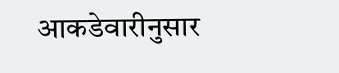आकडेवारीनुसार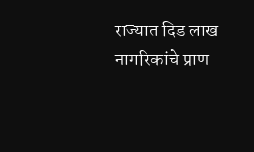राज्यात दिड लाख नागरिकांचे प्राण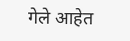गेले आहेत